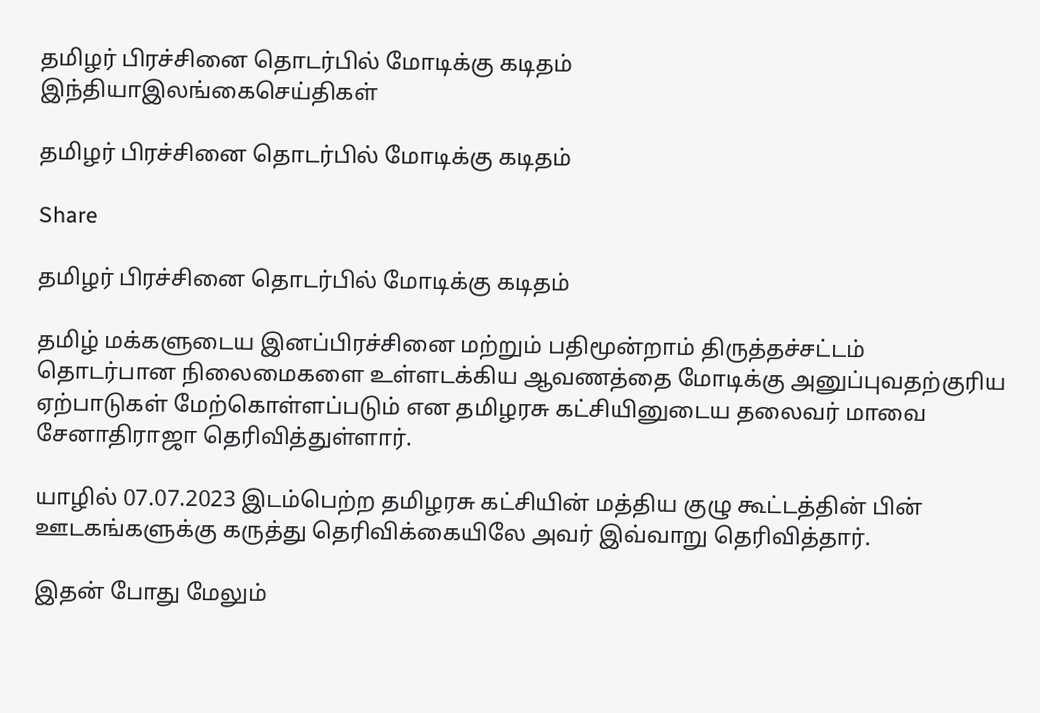தமிழர் பிரச்சினை தொடர்பில் மோடிக்கு கடிதம்
இந்தியாஇலங்கைசெய்திகள்

தமிழர் பிரச்சினை தொடர்பில் மோடிக்கு கடிதம்

Share

தமிழர் பிரச்சினை தொடர்பில் மோடிக்கு கடிதம்

தமிழ் மக்களுடைய இனப்பிரச்சினை மற்றும் பதிமூன்றாம் திருத்தச்சட்டம் தொடர்பான நிலைமைகளை உள்ளடக்கிய ஆவணத்தை மோடிக்கு அனுப்புவதற்குரிய ஏற்பாடுகள் மேற்கொள்ளப்படும் என தமிழரசு கட்சியினுடைய தலைவர் மாவை சேனாதிராஜா தெரிவித்துள்ளார்.

யாழில் 07.07.2023 இடம்பெற்ற தமிழரசு கட்சியின் மத்திய குழு கூட்டத்தின் பின் ஊடகங்களுக்கு கருத்து தெரிவிக்கையிலே அவர் இவ்வாறு தெரிவித்தார்.

இதன் போது மேலும்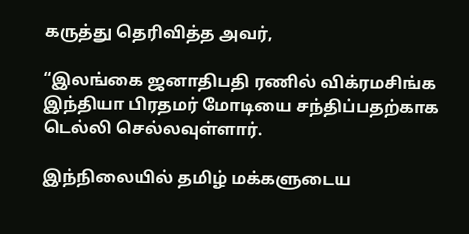கருத்து தெரிவித்த அவர்,

“இலங்கை ஜனாதிபதி ரணில் விக்ரமசிங்க இந்தியா பிரதமர் மோடியை சந்திப்பதற்காக டெல்லி செல்லவுள்ளார்.

இந்நிலையில் தமிழ் மக்களுடைய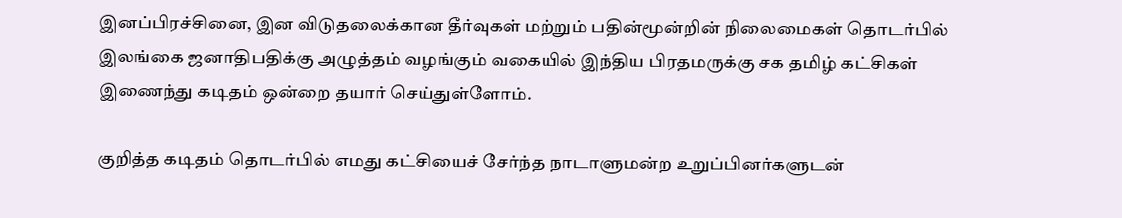இனப்பிரச்சினை, இன விடுதலைக்கான தீர்வுகள் மற்றும் பதின்மூன்றின் நிலைமைகள் தொடர்பில் இலங்கை ஜனாதிபதிக்கு அழுத்தம் வழங்கும் வகையில் இந்திய பிரதமருக்கு சக தமிழ் கட்சிகள் இணைந்து கடிதம் ஒன்றை தயார் செய்துள்ளோம்.

குறித்த கடிதம் தொடர்பில் எமது கட்சியைச் சேர்ந்த நாடாளுமன்ற உறுப்பினர்களுடன்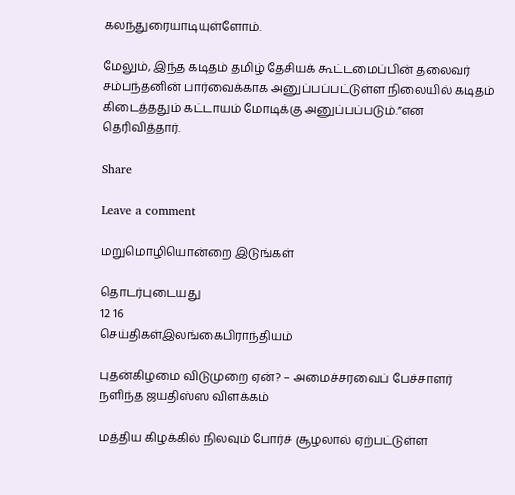கலந்துரையாடியுள்ளோம்.

மேலும், இந்த கடிதம் தமிழ் தேசியக் கூட்டமைப்பின் தலைவர் சம்பந்தனின் பார்வைக்காக அனுப்பப்பட்டுள்ள நிலையில் கடிதம் கிடைத்ததும் கட்டாயம் மோடிக்கு அனுப்பப்படும்.”என தெரிவித்தார்.

Share

Leave a comment

மறுமொழியொன்றை இடுங்கள்

தொடர்புடையது
12 16
செய்திகள்இலங்கைபிராந்தியம்

புதன்கிழமை விடுமுறை ஏன்? – அமைச்சரவைப் பேச்சாளர் நளிந்த ஜயதிஸ்ஸ விளக்கம்

மத்திய கிழக்கில் நிலவும் போர்ச் சூழலால் ஏற்பட்டுள்ள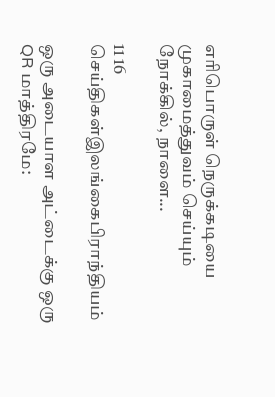எரிபொருள் நெருக்கடியை முகாமைத்துவம் செய்யும் நோக்கில், நாளை...

11 16
செய்திகள்இலங்கைபிராந்தியம்

ஒரு அடையாள அட்டைக்கு ஒரு QR மாத்திரமே: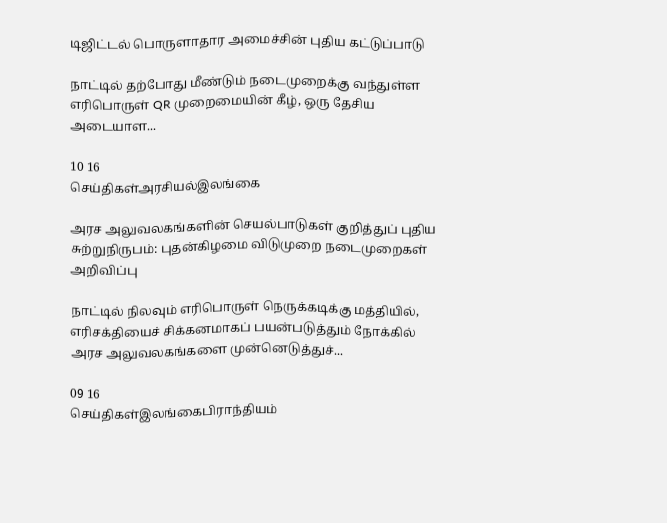டிஜிட்டல் பொருளாதார அமைச்சின் புதிய கட்டுப்பாடு

நாட்டில் தற்போது மீண்டும் நடைமுறைக்கு வந்துள்ள எரிபொருள் QR முறைமையின் கீழ், ஒரு தேசிய அடையாள...

10 16
செய்திகள்அரசியல்இலங்கை

அரச அலுவலகங்களின் செயல்பாடுகள் குறித்துப் புதிய சுற்றுநிருபம்: புதன்கிழமை விடுமுறை நடைமுறைகள் அறிவிப்பு

நாட்டில் நிலவும் எரிபொருள் நெருக்கடிக்கு மத்தியில், எரிசக்தியைச் சிக்கனமாகப் பயன்படுத்தும் நோக்கில் அரச அலுவலகங்களை முன்னெடுத்துச்...

09 16
செய்திகள்இலங்கைபிராந்தியம்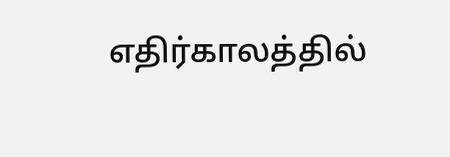எதிர்காலத்தில்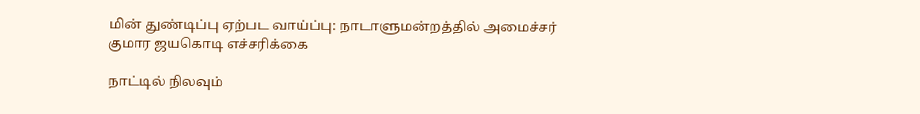மின் துண்டிப்பு ஏற்பட வாய்ப்பு: நாடாளுமன்றத்தில் அமைச்சர் குமார ஜயகொடி எச்சரிக்கை

நாட்டில் நிலவும்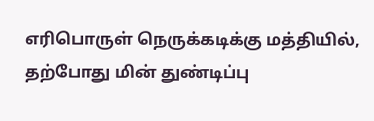எரிபொருள் நெருக்கடிக்கு மத்தியில், தற்போது மின் துண்டிப்பு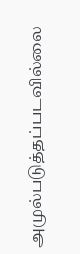அமுல்படுத்தப்படவில்லை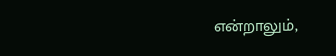என்றாலும்,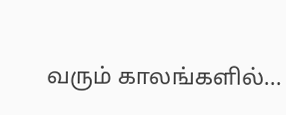வரும் காலங்களில்...